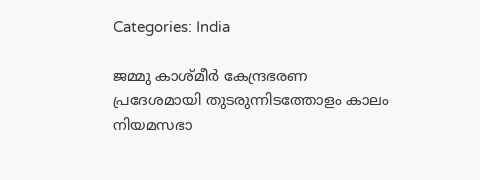Categories: India

ജമ്മു കാശ്മീർ കേന്ദ്രഭരണ പ്രദേശമായി തുടരുന്നിടത്തോളം കാലം നിയമസഭാ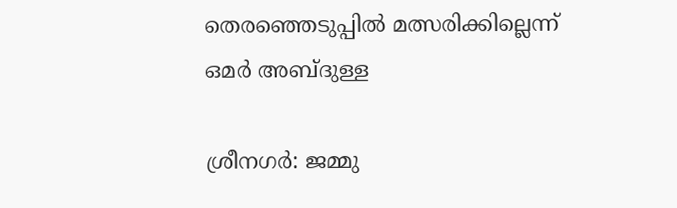തെരഞ്ഞെടുപ്പിൽ മത്സരിക്കില്ലെന്ന് ഒമർ അബ്ദുള്ള

ശ്രീനഗർ: ജമ്മു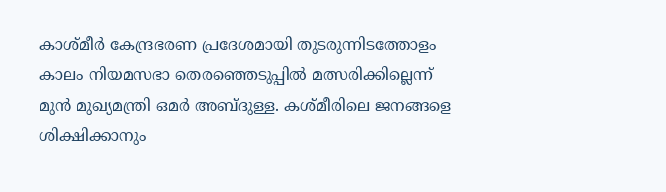കാശ്മീർ കേന്ദ്രഭരണ പ്രദേശമായി തുടരുന്നിടത്തോളം കാലം നിയമസഭാ തെരഞ്ഞെടുപ്പിൽ മത്സരിക്കില്ലെന്ന് മുൻ മുഖ്യമന്ത്രി ഒമർ അബ്ദുള്ള. കശ്മീരിലെ ജനങ്ങളെ ശിക്ഷിക്കാനും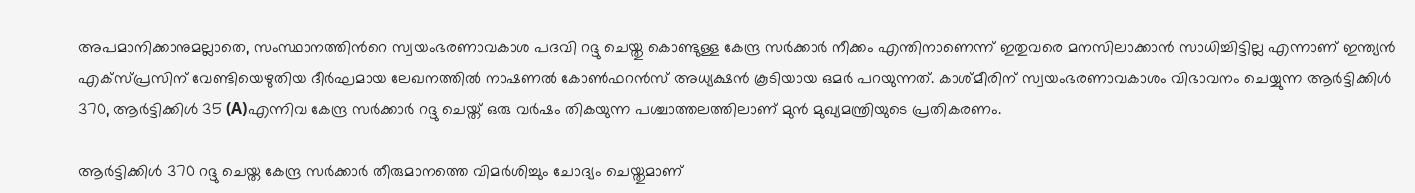അപമാനിക്കാനുമല്ലാതെ, സംസ്ഥാനത്തിന്‍റെ സ്വയംഭരണാവകാശ പദവി റദ്ദു ചെയ്തു കൊണ്ടുള്ള കേന്ദ്ര സർക്കാർ നീക്കം എന്തിനാണെന്ന് ഇതുവരെ മനസിലാക്കാൻ സാധിച്ചിട്ടില്ല എന്നാണ് ഇന്ത്യൻ എക്സ്പ്രസിന് വേണ്ടിയെഴുതിയ ദീർഘമായ ലേഖനത്തിൽ നാഷണൽ കോൺഫറൻസ് അധ്യക്ഷൻ കൂടിയായ ഒമർ പറയുന്നത്. കാശ്മീരിന് സ്വയംഭരണാവകാശം വിഭാവനം ചെയ്യുന്ന ആർട്ടിക്കിൾ 370, ആർട്ടിക്കിൾ 35 (A)എന്നിവ കേന്ദ്ര സർക്കാർ റദ്ദു ചെയ്ത് ഒരു വർഷം തികയുന്ന പശ്ചാത്തലത്തിലാണ് മുൻ മുഖ്യമന്ത്രിയുടെ പ്രതികരണം.

ആര്‍ട്ടിക്കിൾ 370 റദ്ദു ചെയ്ത കേന്ദ്ര സര്‍ക്കാർ തീരുമാനത്തെ വിമർശിച്ചും ചോദ്യം ചെയ്തുമാണ്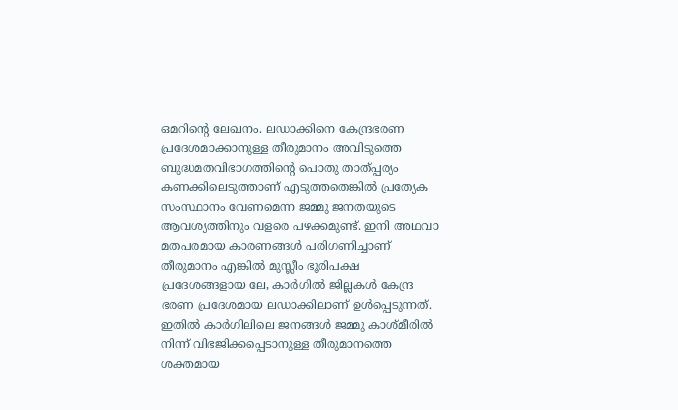ഒമറിന്‍റെ ലേഖനം. ലഡാക്കിനെ കേന്ദ്രഭരണ പ്രദേശമാക്കാനുള്ള തീരുമാനം അവിടുത്തെ ബുദ്ധമതവിഭാഗത്തിന്‍റെ പൊതു താത്പ്പര്യം കണക്കിലെടുത്താണ് എടുത്തതെങ്കിൽ പ്രത്യേക സംസ്ഥാനം വേണമെന്ന ജമ്മു ജനതയുടെ ആവശ്യത്തിനും വളരെ പഴക്കമുണ്ട്. ഇനി അഥവാ മതപരമായ കാരണങ്ങൾ പരിഗണിച്ചാണ് തീരുമാനം എങ്കിൽ മുസ്ലീം ഭൂരിപക്ഷ പ്രദേശങ്ങളായ ലേ, കാർഗിൽ ജില്ലകൾ കേന്ദ്ര ഭരണ പ്രദേശമായ ലഡാക്കിലാണ് ഉൾപ്പെടുന്നത്. ഇതിൽ കാർഗിലിലെ ജനങ്ങൾ‌ ജമ്മു കാശ്മീരിൽ നിന്ന് വിഭജിക്കപ്പെടാനുള്ള തീരുമാനത്തെ ശക്തമായ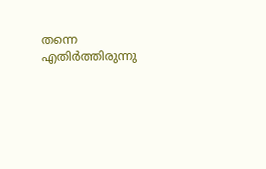തന്നെ എതിർത്തിരുന്നു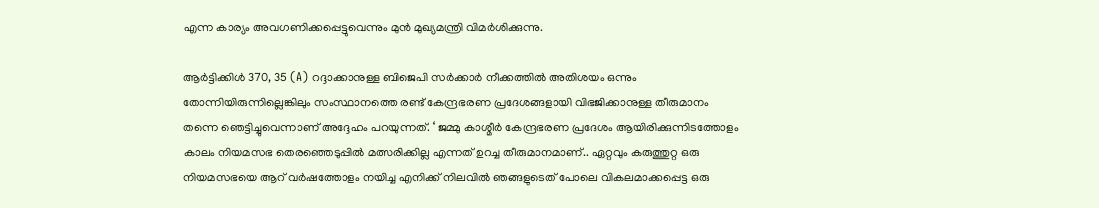എന്ന കാര്യം അവഗണിക്കപ്പെട്ടുവെന്നും മുൻ മുഖ്യമന്ത്രി വിമർശിക്കുന്നു.

ആർട്ടിക്കിൾ 370, 35 (A) റദ്ദാക്കാനുള്ള ബിജെപി സർക്കാർ നീക്കത്തിൽ അതിശയം ഒന്നും തോന്നിയിരുന്നില്ലെങ്കിലും സംസ്ഥാനത്തെ രണ്ട് കേന്ദ്രഭരണ പ്രദേശങ്ങളായി വിഭജിക്കാനുള്ള തീരുമാനം തന്നെ ഞെട്ടിച്ചുവെന്നാണ് അദ്ദേഹം പറയുന്നത്. ‘ ജമ്മു കാശ്മീർ കേന്ദ്രഭരണ പ്രദേശം ആയിരിക്കുന്നിടത്തോളം കാലം നിയമസഭ തെരഞ്ഞെടുപ്പിൽ മത്സരിക്കില്ല എന്നത് ഉറച്ച തീരുമാനമാണ്.. ഏറ്റവും കരുത്തുറ്റ ഒരു നിയമസഭയെ ആറ് വർഷത്തോളം നയിച്ച എനിക്ക് നിലവിൽ ഞങ്ങളുടെത് പോലെ വികലമാക്കപ്പെട്ട ഒരു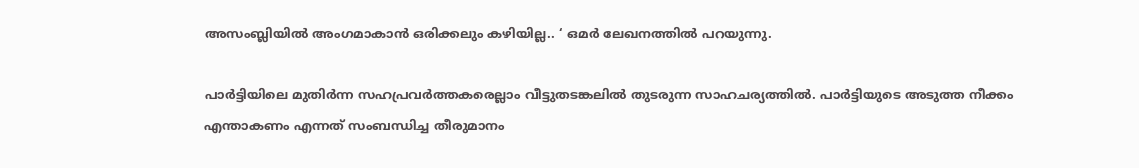അസംബ്ലിയിൽ അംഗമാകാൻ ഒരിക്കലും കഴിയില്ല.. ‘ ഒമർ ലേഖനത്തിൽ പറയുന്നു.

പാർട്ടിയിലെ മുതിർന്ന സഹപ്രവർത്തകരെല്ലാം വീട്ടുതടങ്കലിൽ തുടരുന്ന സാഹചര്യത്തിൽ. പാർട്ടിയുടെ അടുത്ത നീക്കം എന്താകണം എന്നത് സംബന്ധിച്ച തീരുമാനം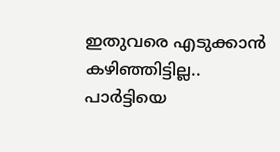ഇതുവരെ എടുക്കാൻ കഴിഞ്ഞിട്ടില്ല.. പാർട്ടിയെ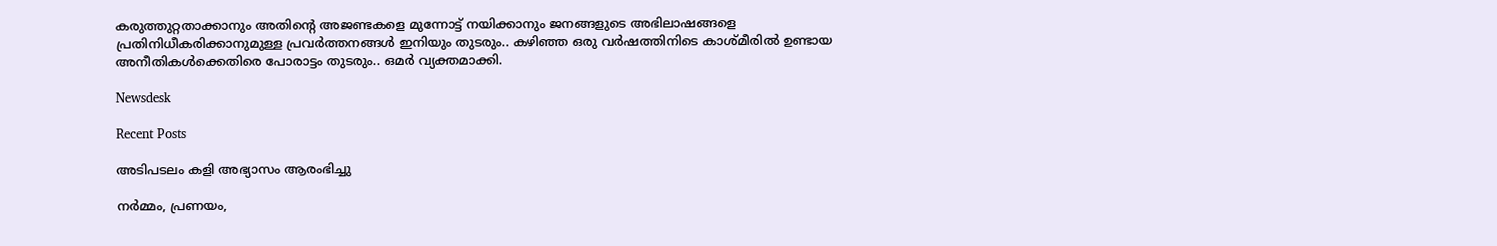കരുത്തുറ്റതാക്കാനും അതിന്‍റെ അജണ്ടകളെ മുന്നോട്ട് നയിക്കാനും ജനങ്ങളുടെ അഭിലാഷങ്ങളെ പ്രതിനിധീകരിക്കാനുമുള്ള പ്രവർത്തനങ്ങൾ ഇനിയും തുടരും.. കഴിഞ്ഞ ഒരു വർഷത്തിനിടെ കാശ്മീരിൽ ഉണ്ടായ അനീതികൾക്കെതിരെ പോരാട്ടം തുടരും.. ഒമർ വ്യക്തമാക്കി.

Newsdesk

Recent Posts

അടിപടലം കളി അഭ്യാസം ആരംഭിച്ചു

നർമ്മം, പ്രണയം,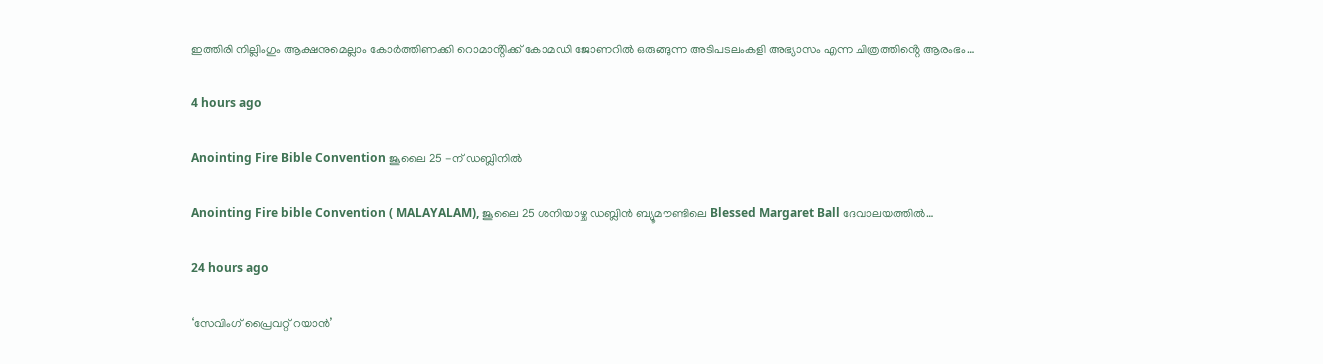ഇത്തിരി നില്ലിംഗും ആക്ഷനുമെല്ലാം കോർത്തിണക്കി റൊമാൻ്റിക്ക് കോമഡി ജോണറിൽ ഒരുങ്ങുന്ന അടിപടലംകളി അഭ്യാസം എന്ന ചിത്രത്തിൻ്റെ ആരംഭം…

4 hours ago

Anointing Fire Bible Convention ജൂലൈ 25 -ന് ഡബ്ലിനിൽ

Anointing Fire bible Convention ( MALAYALAM), ജൂലൈ 25 ശനിയാഴ്ച ഡബ്ലിൻ ബ്യൂമൗണ്ടിലെ Blessed Margaret Ball ദേവാലയത്തിൽ…

24 hours ago

‘സേവിംഗ് പ്രൈവറ്റ് റയാൻ’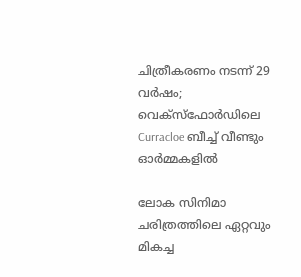ചിത്രീകരണം നടന്ന് 29 വർഷം; വെക്സ്ഫോർഡിലെ Curracloe ബീച്ച് വീണ്ടും ഓർമ്മകളിൽ

ലോക സിനിമാ ചരിത്രത്തിലെ ഏറ്റവും മികച്ച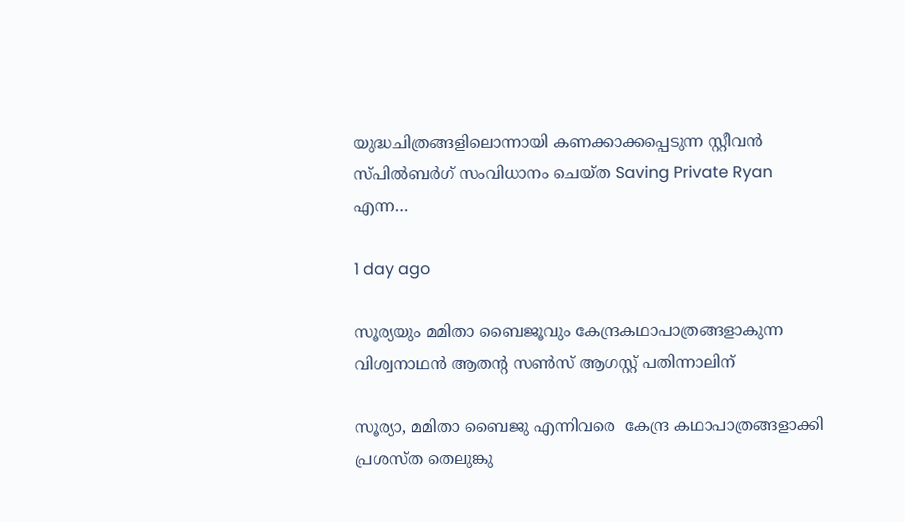യുദ്ധചിത്രങ്ങളിലൊന്നായി കണക്കാക്കപ്പെടുന്ന സ്റ്റീവൻ സ്പിൽബർഗ് സംവിധാനം ചെയ്ത Saving Private Ryan എന്ന…

1 day ago

സൂര്യയും മമിതാ ബൈജൂവും കേന്ദ്രകഥാപാത്രങ്ങളാകുന്ന വിശ്വനാഥൻ ആതൻ്റ സൺസ് ആഗസ്റ്റ് പതിന്നാലിന്

സൂര്യാ, മമിതാ ബൈജു എന്നിവരെ  കേന്ദ്ര കഥാപാത്രങ്ങളാക്കി പ്രശസ്ത തെലുങ്കു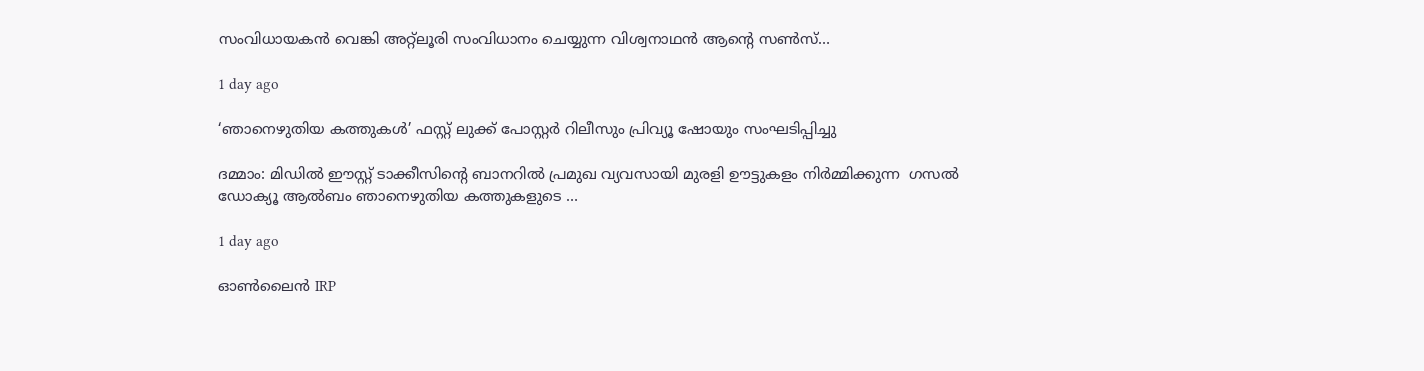സംവിധായകൻ വെങ്കി അറ്റ്ലൂരി സംവിധാനം ചെയ്യുന്ന വിശ്വനാഥൻ ആൻ്റെ സൺസ്…

1 day ago

‘ഞാനെഴുതിയ കത്തുകൾ’ ഫസ്റ്റ് ലുക്ക്‌ പോസ്റ്റർ റിലീസും പ്രിവ്യൂ ഷോയും സംഘടിപ്പിച്ചു

ദമ്മാം: മിഡിൽ ഈസ്റ്റ്‌ ടാക്കീസിന്റെ ബാനറിൽ പ്രമുഖ വ്യവസായി മുരളി ഊട്ടുകളം നിർമ്മിക്കുന്ന  ഗസൽ ഡോക്യൂ ആൽബം ഞാനെഴുതിയ കത്തുകളുടെ …

1 day ago

ഓൺലൈൻ IRP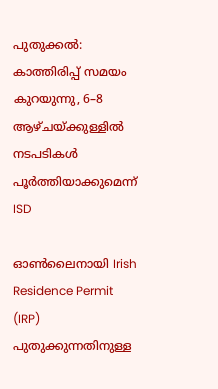പുതുക്കൽ: കാത്തിരിപ്പ് സമയം കുറയുന്നു, 6–8 ആഴ്ചയ്ക്കുള്ളിൽ നടപടികൾ പൂർത്തിയാക്കുമെന്ന് ISD

ഓൺലൈനായി Irish Residence Permit (IRP) പുതുക്കുന്നതിനുള്ള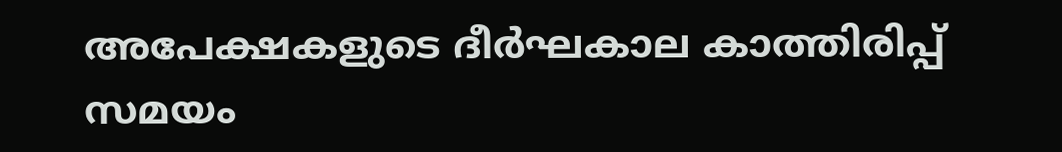അപേക്ഷകളുടെ ദീർഘകാല കാത്തിരിപ്പ് സമയം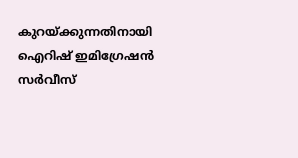കുറയ്ക്കുന്നതിനായി ഐറിഷ് ഇമിഗ്രേഷൻ സർവീസ്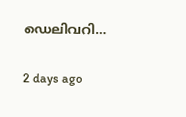ഡെലിവറി…

2 days ago